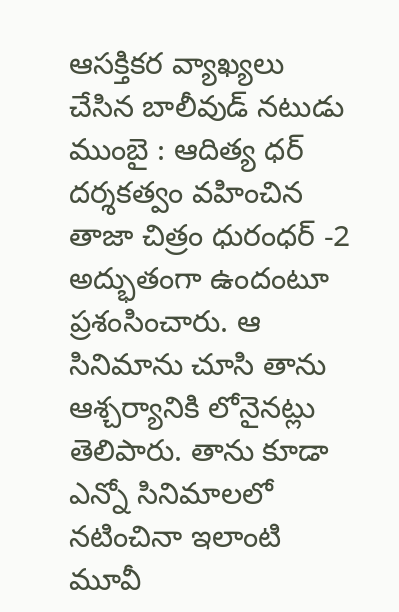ఆసక్తికర వ్యాఖ్యలు చేసిన బాలీవుడ్ నటుడు
ముంబై : ఆదిత్య ధర్ దర్శకత్వం వహించిన తాజా చిత్రం ధురంధర్ -2 అద్భుతంగా ఉందంటూ ప్రశంసించారు. ఆ సినిమాను చూసి తాను ఆశ్చర్యానికి లోనైనట్లు తెలిపారు. తాను కూడా ఎన్నో సినిమాలలో నటించినా ఇలాంటి మూవీ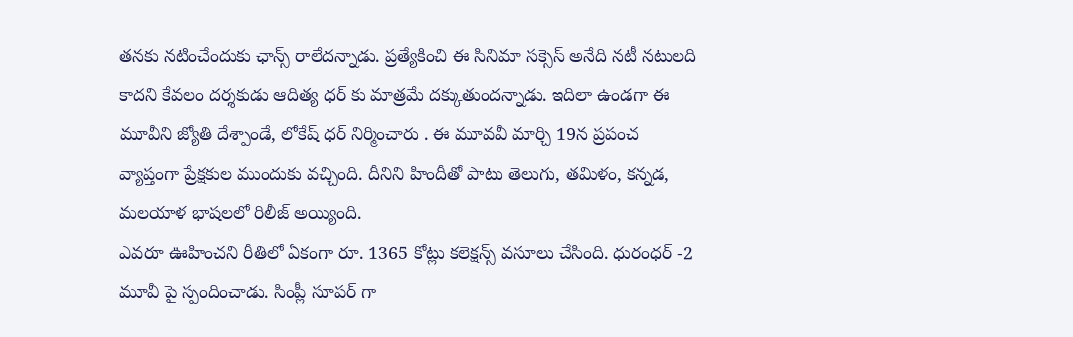తనకు నటించేందుకు ఛాన్స్ రాలేదన్నాడు. ప్రత్యేకించి ఈ సినిమా సక్సెస్ అనేది నటీ నటులది కాదని కేవలం దర్శకుడు ఆదిత్య ధర్ కు మాత్రమే దక్కుతుందన్నాడు. ఇదిలా ఉండగా ఈ మూవీని జ్యోతి దేశ్పాండే, లోకేష్ ధర్ నిర్మించారు . ఈ మూవవీ మార్చి 19న ప్రపంచ వ్యాప్తంగా ప్రేక్షకుల ముందుకు వచ్చింది. దీనిని హిందీతో పాటు తెలుగు, తమిళం, కన్నడ, మలయాళ భాషలలో రిలీజ్ అయ్యింది.
ఎవరూ ఊహించని రీతిలో ఏకంగా రూ. 1365 కోట్లు కలెక్షన్స్ వసూలు చేసింది. ధురంధర్ -2 మూవీ పై స్పందించాడు. సింప్లీ సూపర్ గా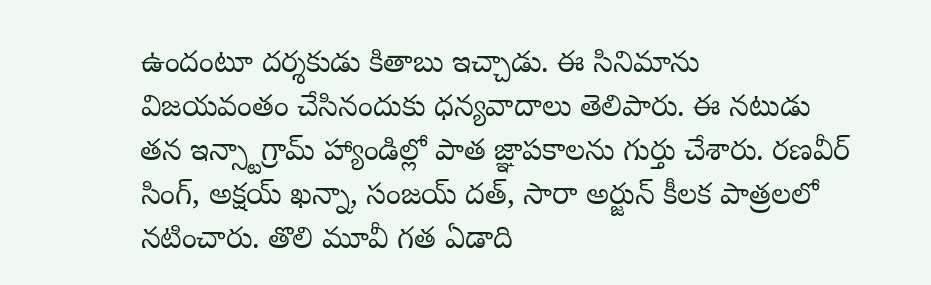ఉందంటూ దర్శకుడు కితాబు ఇచ్చాడు. ఈ సినిమాను విజయవంతం చేసినందుకు ధన్యవాదాలు తెలిపారు. ఈ నటుడు తన ఇన్స్టాగ్రామ్ హ్యాండిల్లో పాత జ్ఞాపకాలను గుర్తు చేశారు. రణవీర్ సింగ్, అక్షయ్ ఖన్నా, సంజయ్ దత్, సారా అర్జున్ కీలక పాత్రలలో నటించారు. తొలి మూవీ గత ఏడాది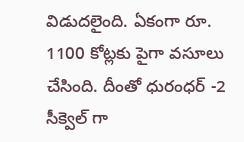విడుదలైంది. ఏకంగా రూ. 1100 కోట్లకు పైగా వసూలు చేసింది. దీంతో ధురంధర్ -2 సీక్వెల్ గా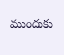ముందుకు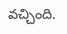వచ్చింది.